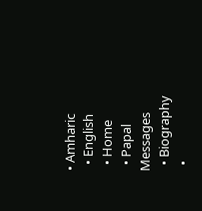• Amharic
  • English
  • Home
  • Papal Messages
  • Biography
  •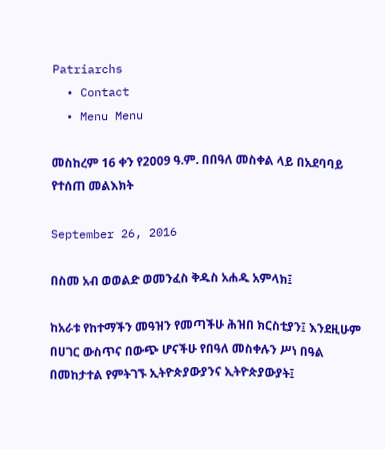Patriarchs
  • Contact
  • Menu Menu

መስከረም 16 ቀን የ2009 ዓ.ም. በበዓለ መስቀል ላይ በአደባባይ የተሰጠ መልእክት

September 26, 2016

በስመ አብ ወወልድ ወመንፈስ ቅዱስ አሐዱ አምላክ፤

ከአራቱ የከተማችን መዓዝን የመጣችሁ ሕዝበ ክርስቲያን፤ እንደዚሁም በሀገር ውስጥና በውጭ ሆናችሁ የበዓለ መስቀሉን ሥነ በዓል በመከታተል የምትገኙ ኢትዮጵያውያንና ኢትዮጵያውያት፤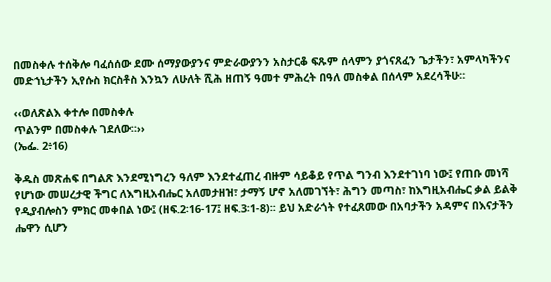በመስቀሉ ተሰቅሎ ባፈሰሰው ደሙ ሰማያውያንና ምድራውያንን አስታርቆ ፍጹም ሰላምን ያጎናጸፈን ጌታችን፣ አምላካችንና መድኀኒታችን ኢየሱስ ክርስቶስ እንኳን ለሁለት ሺሕ ዘጠኝ ዓመተ ምሕረት በዓለ መስቀል በሰላም አደረሳችሁ።

‹‹ወለጽልእ ቀተሎ በመስቀሉ
ጥልንም በመስቀሉ ገደለው።››
(ኤፌ. 2፥16)

ቅዱስ መጽሐፍ በግልጽ እንደሚነግረን ዓለም እንደተፈጠረ ብዙም ሳይቆይ የጥል ግንብ እንደተገነባ ነው፤ የጠቡ መነሻ የሆነው መሠረታዊ ችግር ለእግዚአብሔር አለመታዘዝ፣ ታማኝ ሆኖ አለመገኘት፣ ሕግን መጣስ፣ ከእግዚአብሔር ቃል ይልቅ የዲያብሎስን ምክር መቀበል ነው፤ (ዘፍ.2፡16-17፤ ዘፍ.3፡1-8)፡፡ ይህ አድራጎት የተፈጸመው በአባታችን አዳምና በእናታችን ሔዋን ሲሆን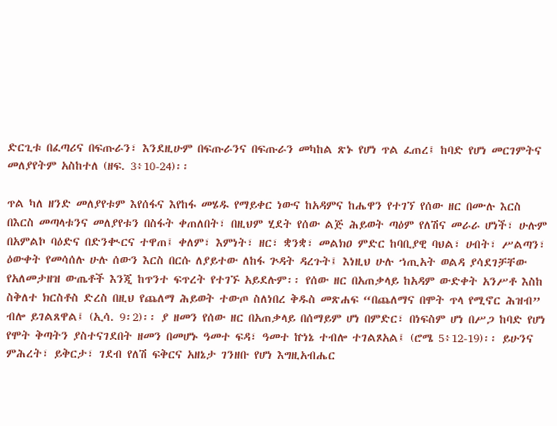ድርጊቱ በፈጣሪና በፍጡራን፣ እንደዚሁም በፍጡራንና በፍጡራን መካከል ጽኑ የሆነ ጥል ፈጠረ፤ ከባድ የሆነ መርገምትና መለያየትም አስከተለ (ዘፍ. 3፥10-24)፡፡

ጥል ካለ ዘንድ መለያየቱም እየሰፋና እየከፋ መሄዱ የማይቀር ነውና ከአዳምና ከሔዋን የተገኘ የሰው ዘር በሙሉ እርስ በእርስ መጣላቱንና መለያየቱን በስፋት ቀጠለበት፣ በዚህም ሂደት የሰው ልጅ ሕይወት ጣዕም የለሽና መራራ ሆነች፣ ሁሉም በአምልኮ ባዕድና በድንቊርና ተዋጠ፤ ቀለም፣ እምነት፣ ዘር፣ ቋንቋ፣ መልክዐ ምድር ከባቢያዊ ባህል፣ ሀብት፣ ሥልጣን፣ ዕውቀት የመሳሰሉ ሁሉ ሰውን እርስ በርሱ ለያይተው ለከፋ ጕዳት ዳረጉት፤ እነዚህ ሁሉ ኀጢአት ወልዳ ያሳደገቻቸው የአለመታዘዝ ውጤቶች እንጂ ከጥንተ ፍጥረት የተገኙ አይደሉም፡፡ የሰው ዘር በአጠቃላይ ከአዳም ውድቀት አንሥቶ እስከ ስቅለተ ክርስቶስ ድረስ በዚህ የጨለማ ሕይወት ተውጦ ስለነበረ ቅዱስ መጽሐፍ “በጨለማና በሞት ጥላ የሚኖር ሕዝብ” ብሎ ይገልጸዋል፤ (ኢሳ. 9፡2)፡፡ ያ ዘመን የሰው ዘር በአጠቃላይ በሰማይም ሆነ በምድር፣ በነፍስም ሆነ በሥጋ ከባድ የሆነ የሞት ቅጣትን ያስተናገደበት ዘመን በመሆኑ ዓመተ ፍዳ፣ ዓመተ ኵነኔ ተብሎ ተገልጾአል፤ (ሮሜ 5፥12-19)፡፡ ይሁንና ምሕረት፣ ይቅርታ፣ ገደብ የለሽ ፍቅርና አዘኔታ ገንዘቡ የሆነ እግዚአብሔር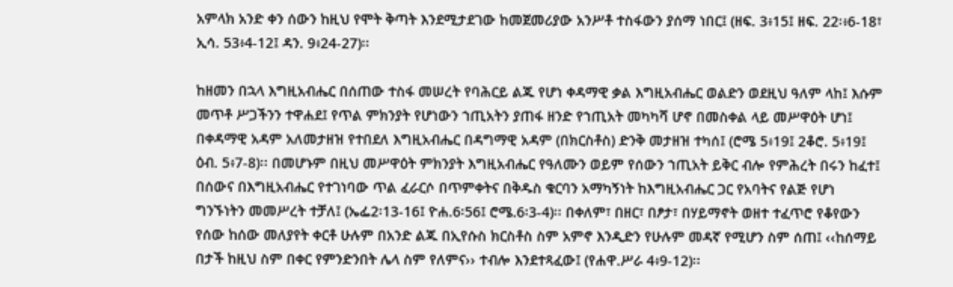አምላክ አንድ ቀን ሰውን ከዚህ የሞት ቅጣት እንደሚታደገው ከመጀመሪያው አንሥቶ ተስፋውን ያሰማ ነበር፤ (ዘፍ. 3፥15፤ ዘፍ. 22፡፥6-18፣ ኢሳ. 53፥4-12፤ ዳን. 9፥24-27)፡፡

ከዘመን በኋላ እግዚአብሔር በሰጠው ተስፋ መሠረት የባሕርይ ልጁ የሆነ ቀዳማዊ ቃል እግዚአብሔር ወልድን ወደዚህ ዓለም ላከ፤ እሱም መጥቶ ሥጋችንን ተዋሐደ፤ የጥል ምክንያት የሆነውን ኀጢአትን ያጠፋ ዘንድ የኀጢአት መካካሻ ሆኖ በመስቀል ላይ መሥዋዕት ሆነ፤ በቀዳማዊ አዳም አለመታዘዝ የተበደለ እግዚአብሔር በዳግማዊ አዳም (በክርስቶስ) ድንቅ መታዘዝ ተካሰ፤ (ሮሜ 5፥19፤ 2ቆሮ. 5፥19፤ ዕብ. 5፥7-8)፡፡ በመሆኑም በዚህ መሥዋዕት ምክንያት እግዚአብሔር የዓለሙን ወይም የሰውን ኀጢአት ይቅር ብሎ የምሕረት በሩን ከፈተ፤ በሰውና በእግዚአብሔር የተገነባው ጥል ፈራርሶ በጥምቀትና በቅዱስ ቁርባን አማካኝነት ከእግዚአብሔር ጋር የአባትና የልጅ የሆነ ግንኙነትን መመሥረት ተቻለ፤ (ኤፌ2፡13-16፤ ዮሐ.6፡56፤ ሮሜ.6፡3-4)፡፡ በቀለም፣ በዘር፣ በፆታ፣ በሃይማኖት ወዘተ ተፈጥሮ የቆየውን የሰው ከሰው መለያየት ቀርቶ ሁሉም በአንድ ልጁ በኢየሱስ ክርስቶስ ስም አምኖ እንዲድን የሁሉም መዳኛ የሚሆን ስም ሰጠ፤ ‹‹ከሰማይ በታች ከዚህ ስም በቀር የምንድንበት ሌላ ስም የለምና›› ተብሎ እንደተጻፈው፤ (የሐዋ.ሥራ 4፥9-12)፡፡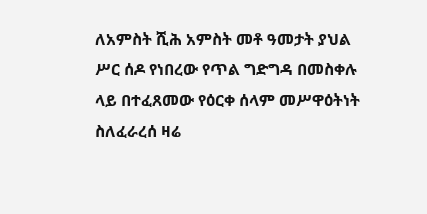ለአምስት ሺሕ አምስት መቶ ዓመታት ያህል ሥር ሰዶ የነበረው የጥል ግድግዳ በመስቀሉ ላይ በተፈጸመው የዕርቀ ሰላም መሥዋዕትነት ስለፈራረሰ ዛሬ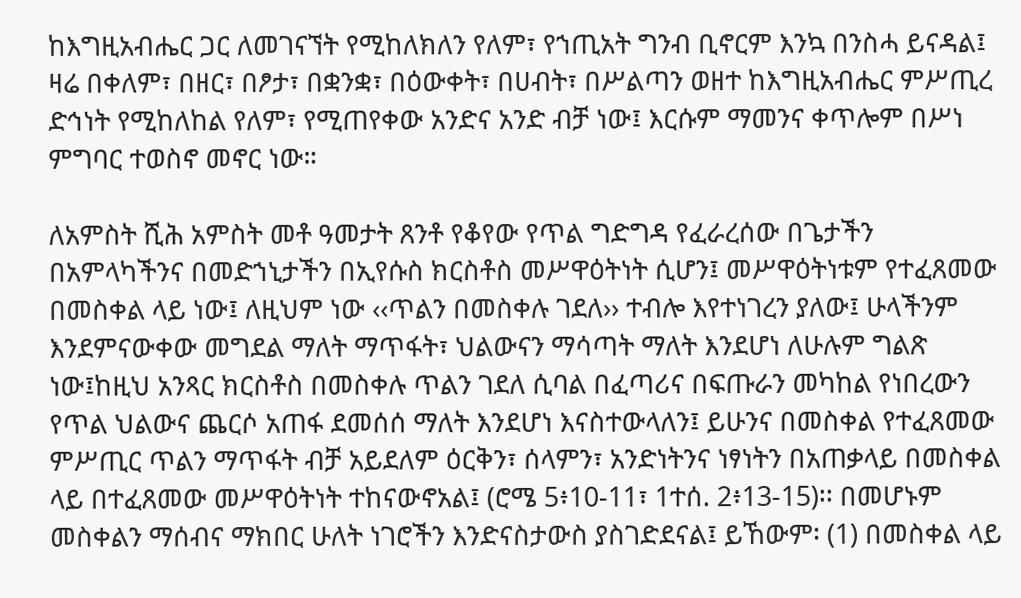ከእግዚአብሔር ጋር ለመገናኘት የሚከለክለን የለም፣ የኀጢአት ግንብ ቢኖርም እንኳ በንስሓ ይናዳል፤ ዛሬ በቀለም፣ በዘር፣ በፆታ፣ በቋንቋ፣ በዕውቀት፣ በሀብት፣ በሥልጣን ወዘተ ከእግዚአብሔር ምሥጢረ ድኅነት የሚከለከል የለም፣ የሚጠየቀው አንድና አንድ ብቻ ነው፤ እርሱም ማመንና ቀጥሎም በሥነ ምግባር ተወስኖ መኖር ነው።

ለአምስት ሺሕ አምስት መቶ ዓመታት ጸንቶ የቆየው የጥል ግድግዳ የፈራረሰው በጌታችን በአምላካችንና በመድኀኒታችን በኢየሱስ ክርስቶስ መሥዋዕትነት ሲሆን፤ መሥዋዕትነቱም የተፈጸመው በመስቀል ላይ ነው፤ ለዚህም ነው ‹‹ጥልን በመስቀሉ ገደለ›› ተብሎ እየተነገረን ያለው፤ ሁላችንም እንደምናውቀው መግደል ማለት ማጥፋት፣ ህልውናን ማሳጣት ማለት እንደሆነ ለሁሉም ግልጽ ነው፤ከዚህ አንጻር ክርስቶስ በመስቀሉ ጥልን ገደለ ሲባል በፈጣሪና በፍጡራን መካከል የነበረውን የጥል ህልውና ጨርሶ አጠፋ ደመሰሰ ማለት እንደሆነ እናስተውላለን፤ ይሁንና በመስቀል የተፈጸመው ምሥጢር ጥልን ማጥፋት ብቻ አይደለም ዕርቅን፣ ሰላምን፣ አንድነትንና ነፃነትን በአጠቃላይ በመስቀል ላይ በተፈጸመው መሥዋዕትነት ተከናውኖአል፤ (ሮሜ 5፥10-11፣ 1ተሰ. 2፥13-15)፡፡ በመሆኑም መስቀልን ማሰብና ማክበር ሁለት ነገሮችን እንድናስታውስ ያስገድደናል፤ ይኸውም፡ (1) በመስቀል ላይ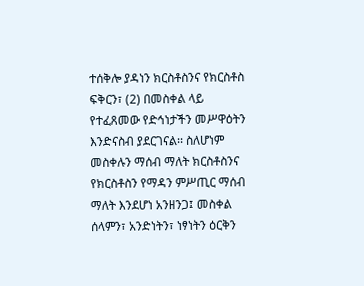ተሰቅሎ ያዳነን ክርስቶስንና የክርስቶስ ፍቅርን፣ (2) በመስቀል ላይ የተፈጸመው የድኅነታችን መሥዋዕትን እንድናስብ ያደርገናል፡፡ ስለሆነም መስቀሉን ማሰብ ማለት ክርስቶስንና የክርስቶስን የማዳን ምሥጢር ማሰብ ማለት እንደሆነ አንዘንጋ፤ መስቀል ሰላምን፣ አንድነትን፣ ነፃነትን ዕርቅን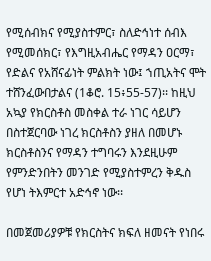የሚሰብክና የሚያስተምር፣ ስለድኅነተ ሰብእ የሚመሰክር፣ የእግዚአብሔር የማዳን ዐርማ፣ የድልና የአሸናፊነት ምልክት ነው፤ ኀጢአትና ሞት ተሸንፈውበታልና (1ቆሮ. 15፥55-57)፡፡ ከዚህ አኳያ የክርስቶስ መስቀል ተራ ነገር ሳይሆን በስተጀርባው ነገረ ክርስቶስን ያዘለ በመሆኑ ክርስቶስንና የማዳን ተግባሩን እንደዚሁም የምንድንበትን መንገድ የሚያስተምረን ቅዱስ የሆነ ትእምርተ አድኅኖ ነው፡፡

በመጀመሪያዎቹ የክርስትና ክፍለ ዘመናት የነበሩ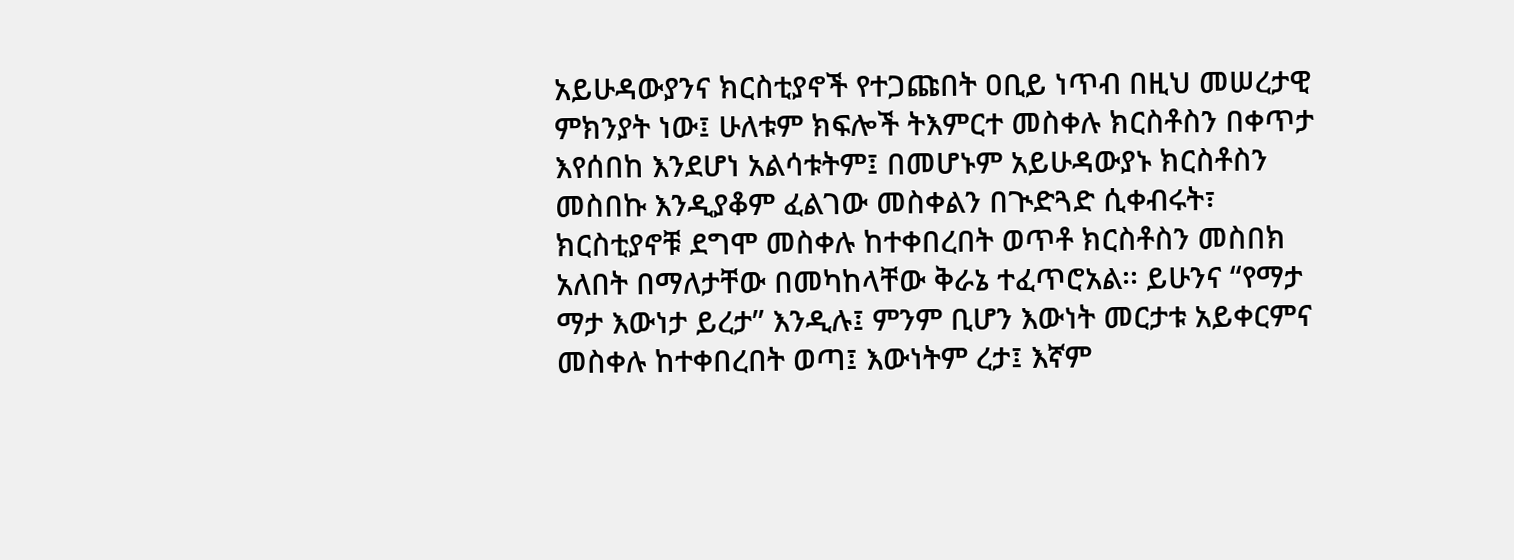አይሁዳውያንና ክርስቲያኖች የተጋጩበት ዐቢይ ነጥብ በዚህ መሠረታዊ ምክንያት ነው፤ ሁለቱም ክፍሎች ትእምርተ መስቀሉ ክርስቶስን በቀጥታ እየሰበከ እንደሆነ አልሳቱትም፤ በመሆኑም አይሁዳውያኑ ክርስቶስን መስበኩ እንዲያቆም ፈልገው መስቀልን በጒድጓድ ሲቀብሩት፣ ክርስቲያኖቹ ደግሞ መስቀሉ ከተቀበረበት ወጥቶ ክርስቶስን መስበክ አለበት በማለታቸው በመካከላቸው ቅራኔ ተፈጥሮአል፡፡ ይሁንና “የማታ ማታ እውነታ ይረታ” እንዲሉ፤ ምንም ቢሆን እውነት መርታቱ አይቀርምና መስቀሉ ከተቀበረበት ወጣ፤ እውነትም ረታ፤ እኛም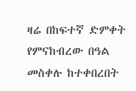ዛሬ በከፍተኛ ድምቀት የምናከብረው በዓል መስቀሉ ከተቀበረበት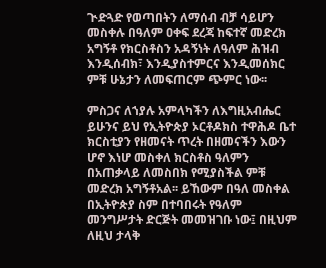ጒድጓድ የወጣበትን ለማሰብ ብቻ ሳይሆን መስቀሉ በዓለም ዐቀፍ ደረጃ ከፍተኛ መድረክ አግኝቶ የክርስቶስን አዳኝነት ለዓለም ሕዝብ እንዲሰብክ፣ እንዲያስተምርና እንዲመሰክር ምቹ ሁኔታን ለመፍጠርም ጭምር ነው፡፡

ምስጋና ለኀያሉ አምላካችን ለእግዚአብሔር ይሁንና ይህ የኢትዮጵያ ኦርቶዶክስ ተዋሕዶ ቤተ ክርስቲያን የዘመናት ጥረት በዘመናችን እውን ሆኖ እነሆ መስቀለ ክርስቶስ ዓለምን በአጠቃላይ ለመስበክ የሚያስችል ምቹ መድረክ አግኝቶአል፡፡ ይኸውም በዓለ መስቀል በኢትዮጵያ ስም በተባበሩት የዓለም መንግሥታት ድርጅት መመዝገቡ ነው፤ በዚህም ለዚህ ታላቅ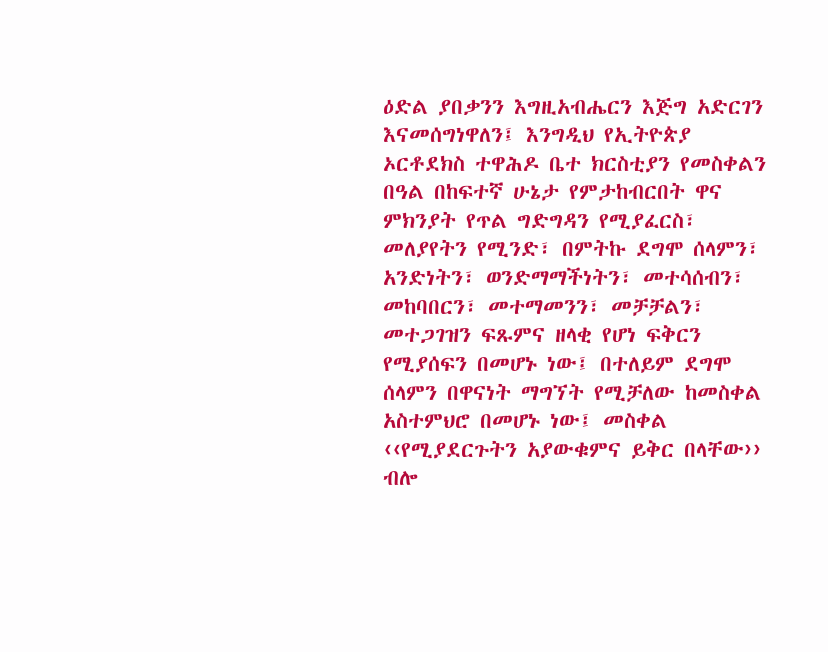ዕድል ያበቃንን እግዚአብሔርን እጅግ አድርገን እናመሰግነዋለን፤ እንግዲህ የኢትዮጵያ ኦርቶደክስ ተዋሕዶ ቤተ ክርስቲያን የመስቀልን በዓል በከፍተኛ ሁኔታ የምታከብርበት ዋና ምክንያት የጥል ግድግዳን የሚያፈርስ፣ መለያየትን የሚንድ፣ በምትኩ ደግሞ ሰላምን፣ አንድነትን፣ ወንድማማችነትን፣ መተሳሰብን፣ መከባበርን፣ መተማመንን፣ መቻቻልን፣ መተጋገዝን ፍጹምና ዘላቂ የሆነ ፍቅርን የሚያሰፍን በመሆኑ ነው፤ በተለይም ደግሞ ሰላምን በዋናነት ማግኘት የሚቻለው ከመስቀል አስተምህሮ በመሆኑ ነው፤ መስቀል ‹‹የሚያደርጉትን አያውቁምና ይቅር በላቸው›› ብሎ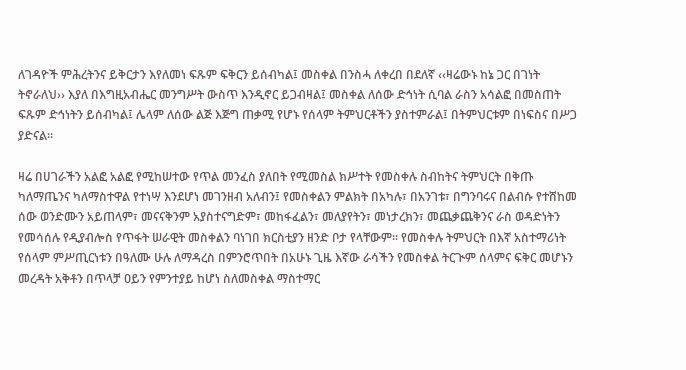ለገዳዮች ምሕረትንና ይቅርታን እየለመነ ፍጹም ፍቅርን ይሰብካል፤ መስቀል በንስሓ ለቀረበ በደለኛ ‹‹ዛሬውኑ ከኔ ጋር በገነት ትኖራለህ›› እያለ በእግዚአብሔር መንግሥት ውስጥ እንዲኖር ይጋብዛል፤ መስቀል ለሰው ድኅነት ሲባል ራስን አሳልፎ በመስጠት ፍጹም ድኅነትን ይሰብካል፤ ሌላም ለሰው ልጅ እጅግ ጠቃሚ የሆኑ የሰላም ትምህርቶችን ያስተምራል፤ በትምህርቱም በነፍስና በሥጋ ያድናል፡፡

ዛሬ በሀገራችን አልፎ አልፎ የሚከሠተው የጥል መንፈስ ያለበት የሚመስል ክሥተት የመስቀሉ ስብከትና ትምህርት በቅጡ ካለማጤንና ካለማስተዋል የተነሣ እንደሆነ መገንዘብ አለብን፤ የመስቀልን ምልክት በአካሉ፣ በአንገቱ፣ በግንባሩና በልብሱ የተሸከመ ሰው ወንድሙን አይጠላም፣ መናናቅንም አያስተናግድም፣ መከፋፈልን፣ መለያየትን፣ መነታረክን፣ መጨቃጨቅንና ራስ ወዳድነትን የመሳሰሉ የዲያብሎስ የጥፋት ሠራዊት መስቀልን ባነገበ ክርስቲያን ዘንድ ቦታ የላቸውም፡፡ የመስቀሉ ትምህርት በእኛ አስተማሪነት የሰላም ምሥጢርነቱን በዓለሙ ሁሉ ለማዳረስ በምንሮጥበት በአሁኑ ጊዜ እኛው ራሳችን የመስቀል ትርጒም ሰላምና ፍቅር መሆኑን መረዳት አቅቶን በጥላቻ ዐይን የምንተያይ ከሆነ ስለመስቀል ማስተማር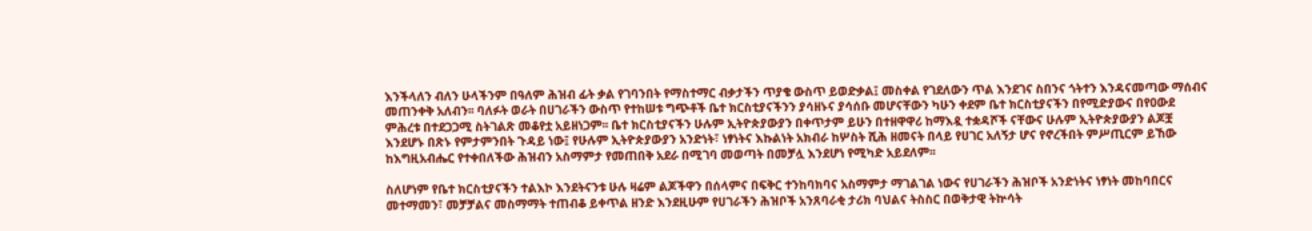እንችላለን ብለን ሁላችንም በዓለም ሕዝብ ፊት ቃል የገባንበት የማስተማር ብቃታችን ጥያቄ ውስጥ ይወድቃል፤ መስቀል የገደለውን ጥል እንደገና ስበንና ጎትተን እንዳናመጣው ማሰብና መጠንቀቅ አለብን፡፡ ባለፉት ወራት በሀገራችን ውስጥ የተከሠቱ ግጭቶች ቤተ ክርስቲያናችንን ያሳዘኑና ያሳሰቡ መሆናቸውን ካሁን ቀደም ቤተ ክርስቲያናችን በየሚድያውና በየዐውደ ምሕረቱ በተደጋጋሚ ስትገልጽ መቆየቷ አይዘነጋም፡፡ ቤተ ክርስቲያናችን ሁሉም ኢትዮጵያውያን በቀጥታም ይሁን በተዘዋዋሪ ከማእዷ ተቋዳሾች ናቸውና ሁሉም ኢትዮጵያውያን ልጆቿ እንደሆኑ በጽኑ የምታምንበት ጉዳይ ነው፤ የሁሉም ኢትዮጵያውያን አንድነት፣ ነፃነትና እኩልነት አክብራ ከሦስት ሺሕ ዘመናት በላይ የሀገር አለኝታ ሆና የኖረችበት ምሥጢርም ይኸው ከእግዚአብሔር የተቀበለችው ሕዝብን አስማምታ የመጠበቅ አደራ በሚገባ መወጣት በመቻሏ እንደሆነ የሚካድ አይደለም፡፡

ስለሆነም የቤተ ክርስቲያናችን ተልእኮ እንደትናንቱ ሁሉ ዛሬም ልጆችዋን በሰላምና በፍቅር ተንከባክባና አስማምታ ማገልገል ነውና የሀገራችን ሕዝቦች አንድነትና ነፃነት መከባበርና መተማመን፣ መቻቻልና መስማማት ተጠብቆ ይቀጥል ዘንድ እንደዚሁም የሀገራችን ሕዝቦች አንጸባራቂ ታሪክ ባህልና ትስስር በወቅታዊ ትኵሳት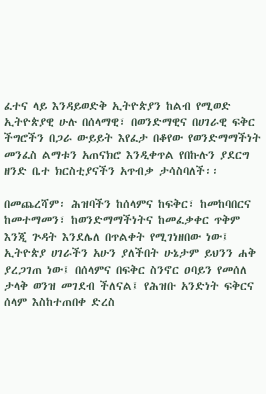ፈተና ላይ እንዳይወድቅ ኢትዮጵያን ከልብ የሚወድ ኢትዮጵያዊ ሁሉ በሰላማዊ፣ በወንድማዊና በሀገራዊ ፍቅር ችግሮችን በጋራ ውይይት እየፈታ በቆየው የወንድማማችነት መንፈስ ልማቱን አጠናክሮ እንዲቀጥል የበኩሉን ያደርግ ዘንድ ቤተ ክርስቲያናችን አጥብቃ ታሳስባለች፡፡

በመጨረሻም፡ ሕዝባችን ከሰላምና ከፍቅር፣ ከመከባበርና ከመተማመን፣ ከወንድማማችነትና ከመፈቃቀር ጥቅም እንጂ ጕዳት እንደሌለ በጥልቀት የሚገነዘበው ነው፤ ኢትዮጵያ ሀገራችን አሁን ያለችበት ሁኔታም ይህንን ሐቅ ያረጋገጠ ነው፤ በሰላምና በፍቅር ስንኖር ዐባይን የመሰለ ታላቅ ወንዝ መገደብ ችለናል፤ የሕዝቡ አንድነት ፍቅርና ሰላም እስከተጠበቀ ድረስ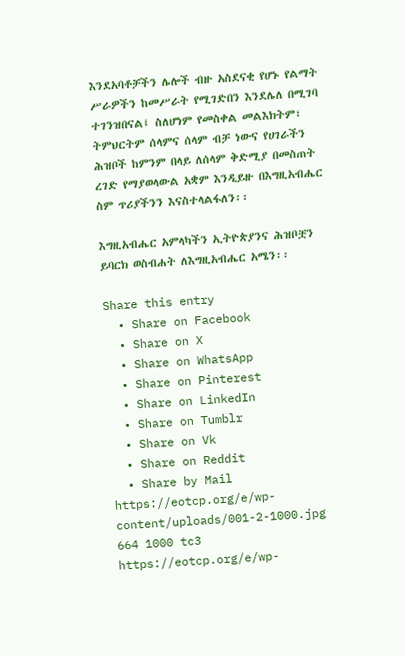እንደአባቶቻችን ሌሎች ብዙ አስደናቂ የሆኑ የልማት ሥራዎችን ከመሥራት የሚገድበን እንደሌለ በሚገባ ተገንዝበናል፤ ስለሆነም የመስቀል መልእክትም፣ ትምህርትም ሰላምና ሰላም ብቻ ነውና የሀገራችን ሕዝቦች ከምንም በላይ ለሰላም ቅድሚያ በመስጠት ረገድ የማያወላውል አቋም እንዲይዙ በእግዚአብሔር ስም ጥሪያችንን እናስተላልፋለን፡፡

እግዚአብሔር አምላካችን ኢትዮጵያንና ሕዝቦቿን ይባርክ ወስብሐት ለእግዚአብሔር አሜን፡፡

Share this entry
  • Share on Facebook
  • Share on X
  • Share on WhatsApp
  • Share on Pinterest
  • Share on LinkedIn
  • Share on Tumblr
  • Share on Vk
  • Share on Reddit
  • Share by Mail
https://eotcp.org/e/wp-content/uploads/001-2-1000.jpg 664 1000 tc3 https://eotcp.org/e/wp-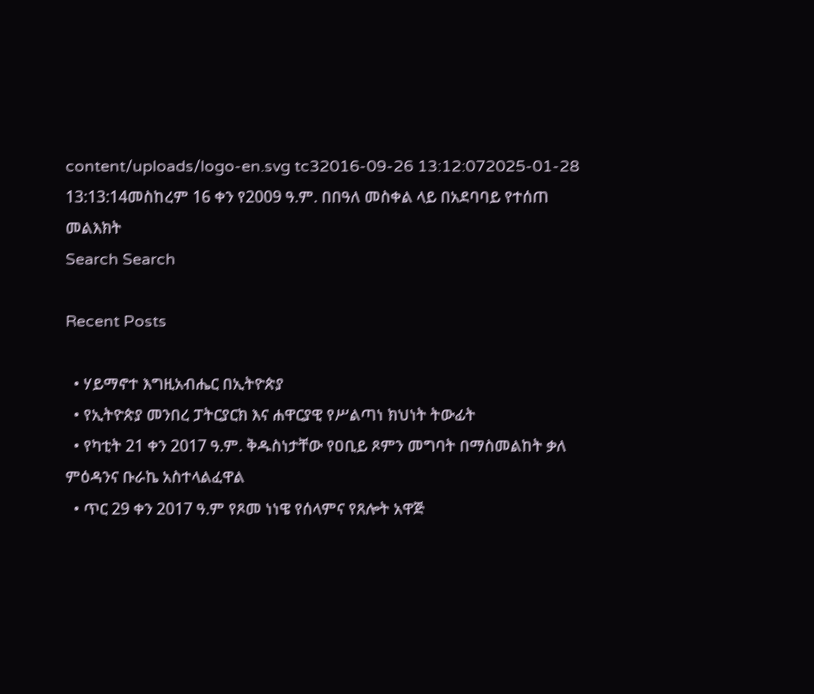content/uploads/logo-en.svg tc32016-09-26 13:12:072025-01-28 13:13:14መስከረም 16 ቀን የ2009 ዓ.ም. በበዓለ መስቀል ላይ በአደባባይ የተሰጠ መልእክት
Search Search

Recent Posts

  • ሃይማኖተ እግዚአብሔር በኢትዮጵያ
  • የኢትዮጵያ መንበረ ፓትርያርክ እና ሐዋርያዊ የሥልጣነ ክህነት ትውፊት
  • የካቲት 21 ቀን 2017 ዓ.ም. ቅዱስነታቸው የዐቢይ ጾምን መግባት በማስመልከት ቃለ ምዕዳንና ቡራኬ አስተላልፈዋል
  • ጥር 29 ቀን 2017 ዓ.ም የጾመ ነነዌ የሰላምና የጸሎት አዋጅ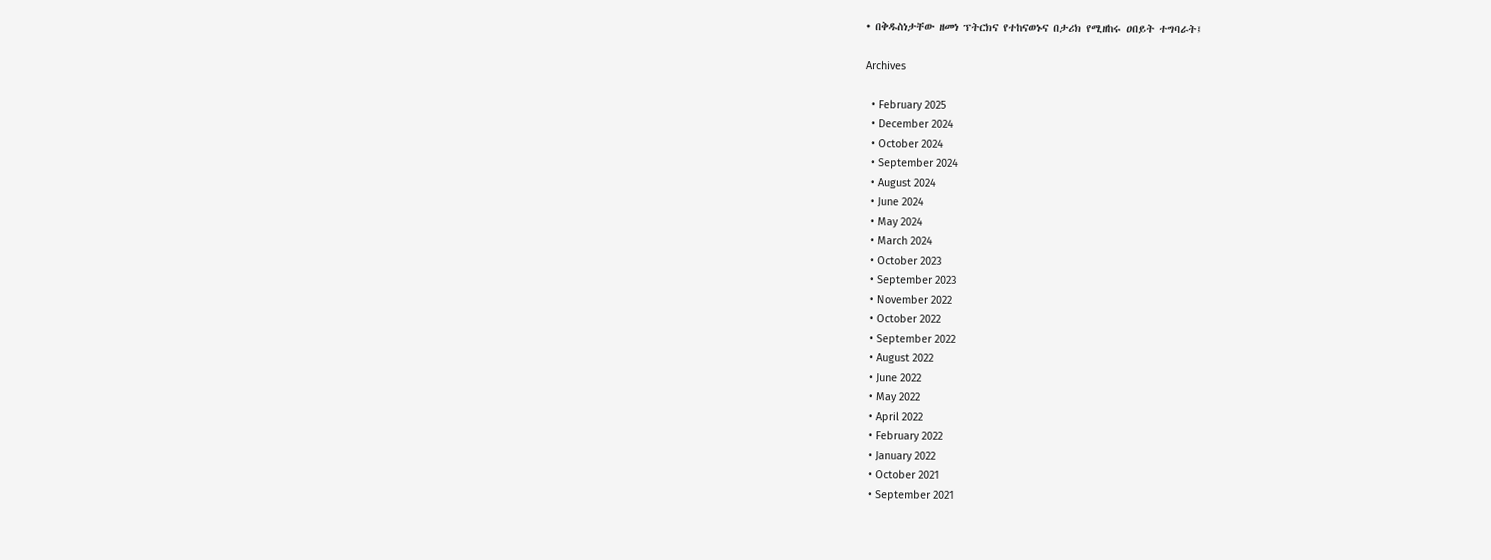• በቅዱስነታቸው ዘመነ ፕትርክና የተከናወኑና በታሪክ የሚዘከሩ ዐበይት ተግባራት፤

Archives

  • February 2025
  • December 2024
  • October 2024
  • September 2024
  • August 2024
  • June 2024
  • May 2024
  • March 2024
  • October 2023
  • September 2023
  • November 2022
  • October 2022
  • September 2022
  • August 2022
  • June 2022
  • May 2022
  • April 2022
  • February 2022
  • January 2022
  • October 2021
  • September 2021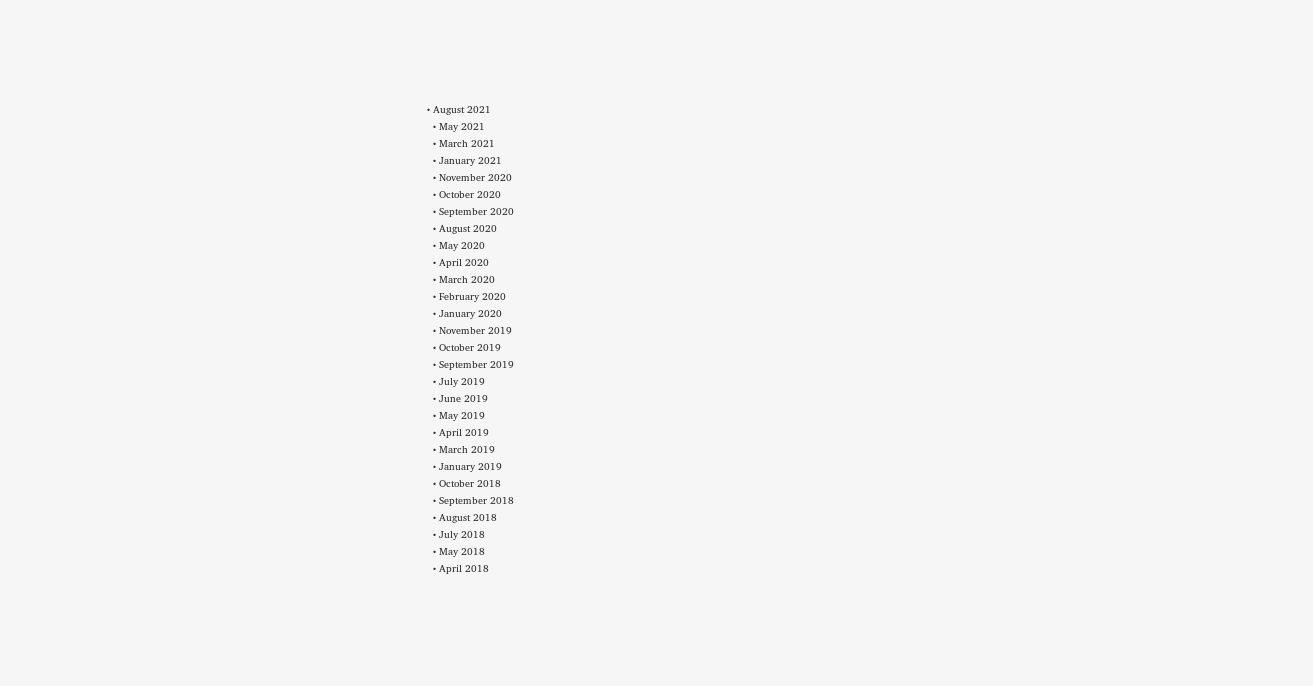• August 2021
  • May 2021
  • March 2021
  • January 2021
  • November 2020
  • October 2020
  • September 2020
  • August 2020
  • May 2020
  • April 2020
  • March 2020
  • February 2020
  • January 2020
  • November 2019
  • October 2019
  • September 2019
  • July 2019
  • June 2019
  • May 2019
  • April 2019
  • March 2019
  • January 2019
  • October 2018
  • September 2018
  • August 2018
  • July 2018
  • May 2018
  • April 2018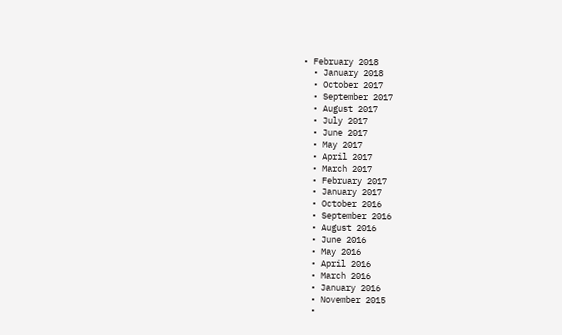• February 2018
  • January 2018
  • October 2017
  • September 2017
  • August 2017
  • July 2017
  • June 2017
  • May 2017
  • April 2017
  • March 2017
  • February 2017
  • January 2017
  • October 2016
  • September 2016
  • August 2016
  • June 2016
  • May 2016
  • April 2016
  • March 2016
  • January 2016
  • November 2015
  •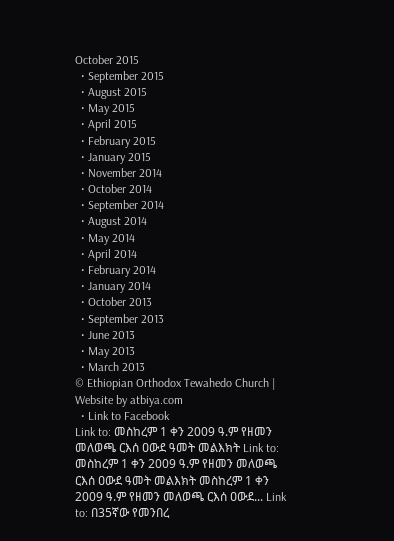October 2015
  • September 2015
  • August 2015
  • May 2015
  • April 2015
  • February 2015
  • January 2015
  • November 2014
  • October 2014
  • September 2014
  • August 2014
  • May 2014
  • April 2014
  • February 2014
  • January 2014
  • October 2013
  • September 2013
  • June 2013
  • May 2013
  • March 2013
© Ethiopian Orthodox Tewahedo Church | Website by atbiya.com
  • Link to Facebook
Link to: መስከረም 1 ቀን 2009 ዓ.ም የዘመን መለወጫ ርእሰ ዐውደ ዓመት መልእክት Link to: መስከረም 1 ቀን 2009 ዓ.ም የዘመን መለወጫ ርእሰ ዐውደ ዓመት መልእክት መስከረም 1 ቀን 2009 ዓ.ም የዘመን መለወጫ ርእሰ ዐውደ... Link to: በ35ኛው የመንበረ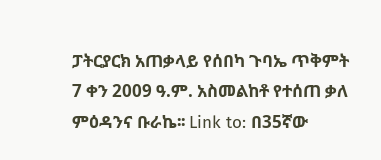ፓትርያርክ አጠቃላይ የሰበካ ጉባኤ ጥቅምት 7 ቀን 2009 ዓ.ም. አስመልከቶ የተሰጠ ቃለ ምዕዳንና ቡራኬ፡፡ Link to: በ35ኛው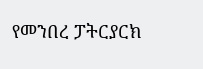የመንበረ ፓትርያርክ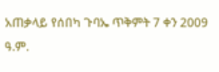አጠቃላይ የሰበካ ጉባኤ ጥቅምት 7 ቀን 2009 ዓ.ም.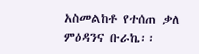አስመልከቶ የተሰጠ ቃለ ምዕዳንና ቡራኬ፡፡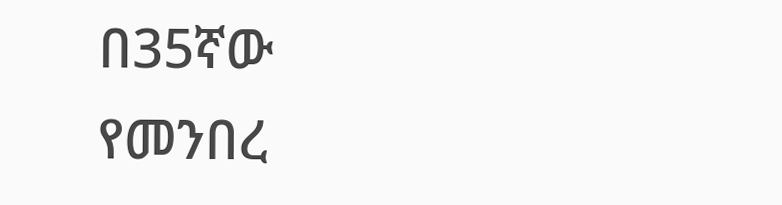በ35ኛው የመንበረ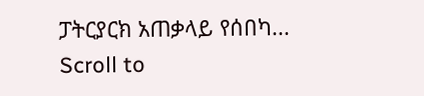ፓትርያርክ አጠቃላይ የሰበካ...
Scroll to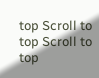top Scroll to top Scroll to top